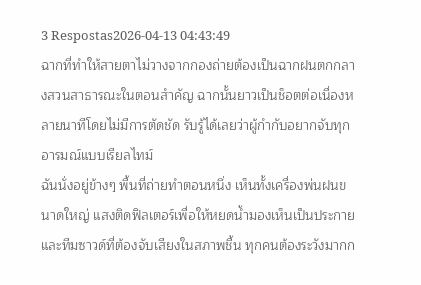3 Respostas2026-04-13 04:43:49
ฉากที่ทำให้สายตาไม่วางจากกองถ่ายต้องเป็นฉากฝนตกกลางสวนสาธารณะในตอนสำคัญ ฉากนั้นยาวเป็นช็อตต่อเนื่องหลายนาทีโดยไม่มีการตัดชัด รับรู้ได้เลยว่าผู้กำกับอยากจับทุกอารมณ์แบบเรียลไทม์
ฉันนั่งอยู่ข้างๆ พื้นที่ถ่ายทำตอนหนึ่ง เห็นทั้งเครื่องพ่นฝนขนาดใหญ่ แสงติดฟิลเตอร์เพื่อให้หยดน้ำมองเห็นเป็นประกาย และทีมซาวด์ที่ต้องจับเสียงในสภาพชื้น ทุกคนต้องระวังมากก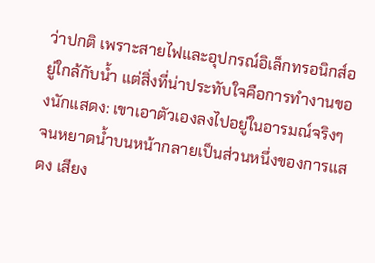ว่าปกติ เพราะสายไฟและอุปกรณ์อิเล็กทรอนิกส์อยู่ใกล้กับน้ำ แต่สิ่งที่น่าประทับใจคือการทำงานของนักแสดง: เขาเอาตัวเองลงไปอยู่ในอารมณ์จริงๆ จนหยาดน้ำบนหน้ากลายเป็นส่วนหนึ่งของการแสดง เสียง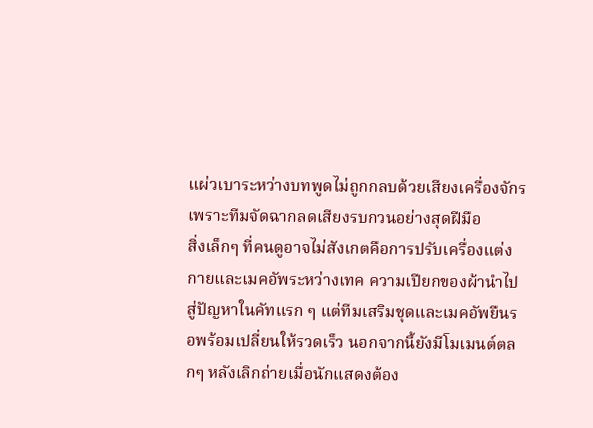แผ่วเบาระหว่างบทพูดไม่ถูกกลบด้วยเสียงเครื่องจักร เพราะทีมจัดฉากลดเสียงรบกวนอย่างสุดฝีมือ
สิ่งเล็กๆ ที่คนดูอาจไม่สังเกตคือการปรับเครื่องแต่งกายและเมคอัพระหว่างเทค ความเปียกของผ้านำไปสู่ปัญหาในคัทแรก ๆ แต่ทีมเสริมชุดและเมคอัพยืนรอพร้อมเปลี่ยนให้รวดเร็ว นอกจากนี้ยังมีโมเมนต์ตลกๆ หลังเลิกถ่ายเมื่อนักแสดงต้อง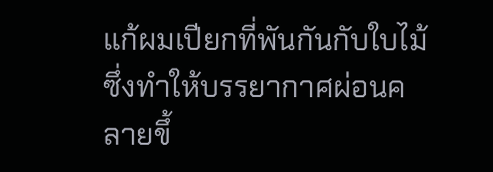แก้ผมเปียกที่พันกันกับใบไม้ ซึ่งทำให้บรรยากาศผ่อนคลายขึ้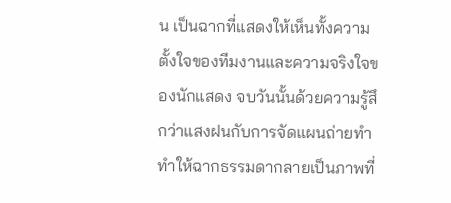น เป็นฉากที่แสดงให้เห็นทั้งความตั้งใจของทีมงานและความจริงใจของนักแสดง จบวันนั้นด้วยความรู้สึกว่าแสงฝนกับการจัดแผนถ่ายทำทำให้ฉากธรรมดากลายเป็นภาพที่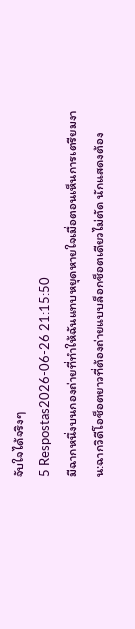จับใจได้จริงๆ
5 Respostas2026-06-26 21:15:50
มีฉากหนึ่งบนกองถ่ายที่ทำให้ฉันแทบหยุดหายใจเมื่อตอนเห็นการเตรียมงาน:ฉากวิดีโอช็อตยาวที่ต้องถ่ายแบบล็อกช็อตเดียวไม่ตัด นักแสดงต้อง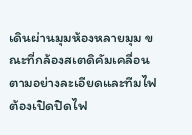เดินผ่านมุมห้องหลายมุม ขณะที่กล้องสเตดิคัมเคลื่อนตามอย่างละเอียดและทีมไฟต้องเปิดปิดไฟ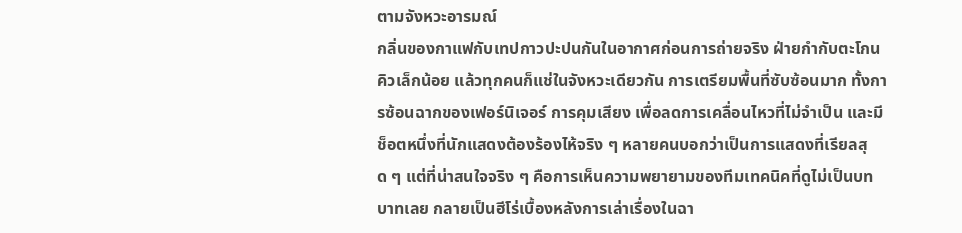ตามจังหวะอารมณ์
กลิ่นของกาแฟกับเทปกาวปะปนกันในอากาศก่อนการถ่ายจริง ฝ่ายกำกับตะโกนคิวเล็กน้อย แล้วทุกคนก็แช่ในจังหวะเดียวกัน การเตรียมพื้นที่ซับซ้อนมาก ทั้งการซ้อนฉากของเฟอร์นิเจอร์ การคุมเสียง เพื่อลดการเคลื่อนไหวที่ไม่จำเป็น และมีช็อตหนึ่งที่นักแสดงต้องร้องไห้จริง ๆ หลายคนบอกว่าเป็นการแสดงที่เรียลสุด ๆ แต่ที่น่าสนใจจริง ๆ คือการเห็นความพยายามของทีมเทคนิคที่ดูไม่เป็นบทบาทเลย กลายเป็นฮีโร่เบื้องหลังการเล่าเรื่องในฉา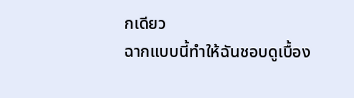กเดียว
ฉากแบบนี้ทำให้ฉันชอบดูเบื้อง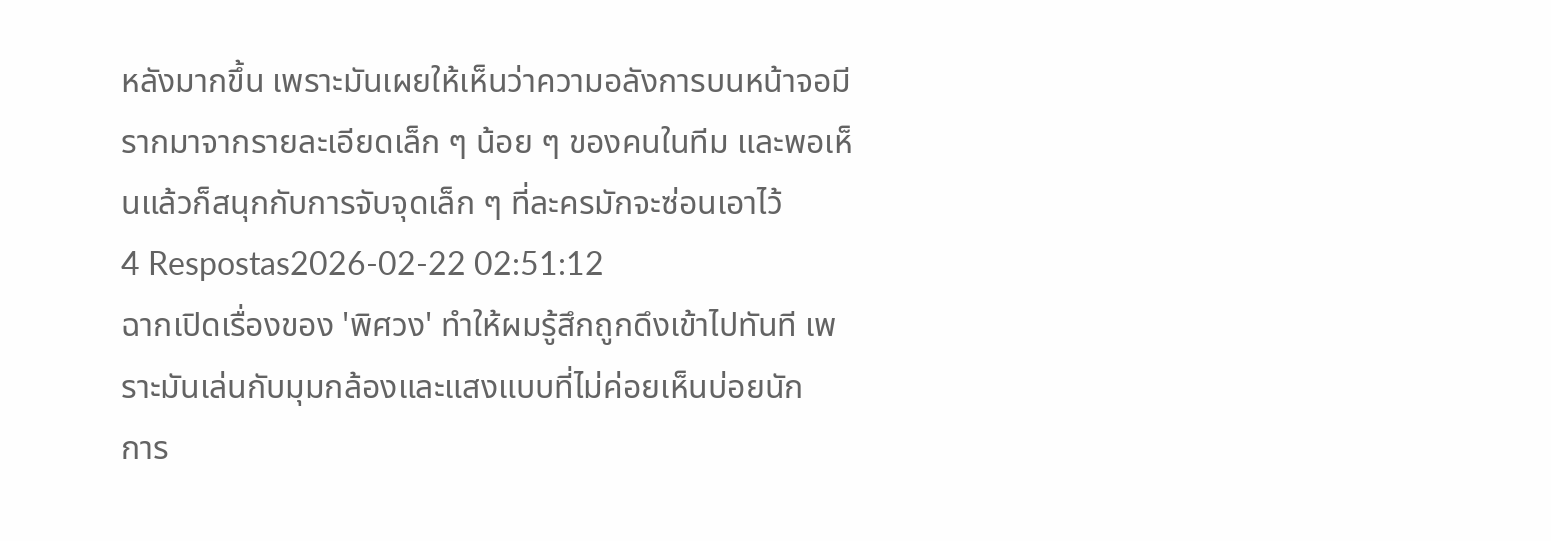หลังมากขึ้น เพราะมันเผยให้เห็นว่าความอลังการบนหน้าจอมีรากมาจากรายละเอียดเล็ก ๆ น้อย ๆ ของคนในทีม และพอเห็นแล้วก็สนุกกับการจับจุดเล็ก ๆ ที่ละครมักจะซ่อนเอาไว้
4 Respostas2026-02-22 02:51:12
ฉากเปิดเรื่องของ 'พิศวง' ทำให้ผมรู้สึกถูกดึงเข้าไปทันที เพราะมันเล่นกับมุมกล้องและแสงแบบที่ไม่ค่อยเห็นบ่อยนัก
การ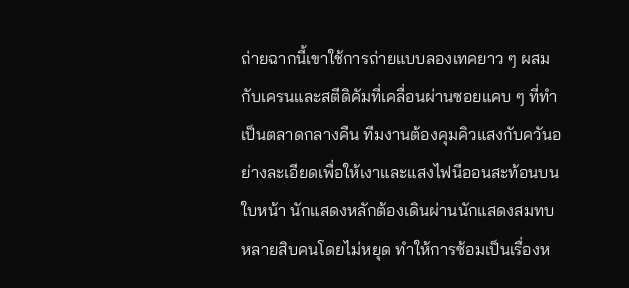ถ่ายฉากนี้เขาใช้การถ่ายแบบลองเทคยาว ๆ ผสมกับเครนและสตีดิคัมที่เคลื่อนผ่านซอยแคบ ๆ ที่ทำเป็นตลาดกลางคืน ทีมงานต้องคุมคิวแสงกับควันอย่างละเอียดเพื่อให้เงาและแสงไฟนีออนสะท้อนบนใบหน้า นักแสดงหลักต้องเดินผ่านนักแสดงสมทบหลายสิบคนโดยไม่หยุด ทำให้การซ้อมเป็นเรื่องห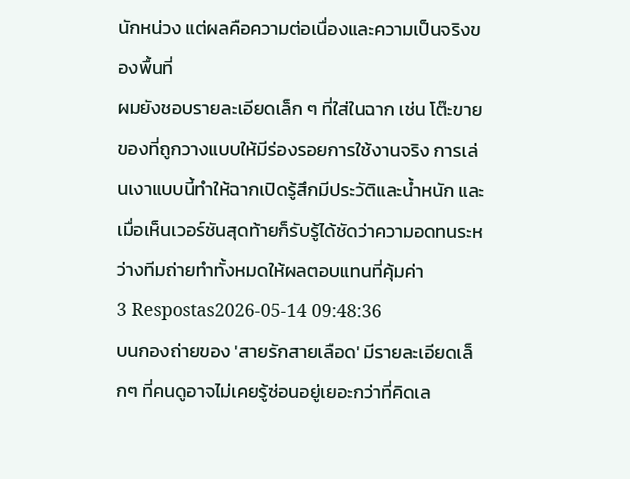นักหน่วง แต่ผลคือความต่อเนื่องและความเป็นจริงของพื้นที่
ผมยังชอบรายละเอียดเล็ก ๆ ที่ใส่ในฉาก เช่น โต๊ะขายของที่ถูกวางแบบให้มีร่องรอยการใช้งานจริง การเล่นเงาแบบนี้ทำให้ฉากเปิดรู้สึกมีประวัติและน้ำหนัก และเมื่อเห็นเวอร์ชันสุดท้ายก็รับรู้ได้ชัดว่าความอดทนระหว่างทีมถ่ายทำทั้งหมดให้ผลตอบแทนที่คุ้มค่า
3 Respostas2026-05-14 09:48:36
บนกองถ่ายของ 'สายรักสายเลือด' มีรายละเอียดเล็กๆ ที่คนดูอาจไม่เคยรู้ซ่อนอยู่เยอะกว่าที่คิดเล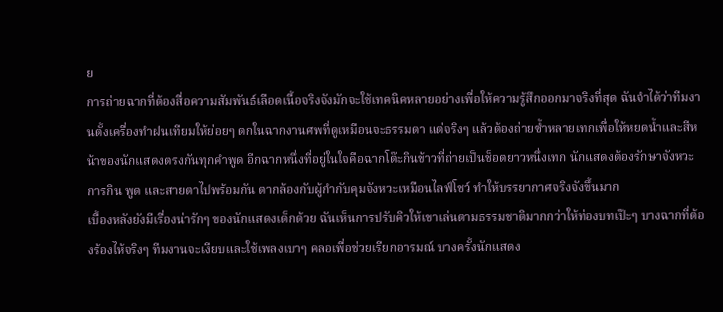ย
การถ่ายฉากที่ต้องสื่อความสัมพันธ์เลือดเนื้อจริงจังมักจะใช้เทคนิคหลายอย่างเพื่อให้ความรู้สึกออกมาจริงที่สุด ฉันจำได้ว่าทีมงานตั้งเครื่องทำฝนเทียมให้ย่อยๆ ตกในฉากงานศพที่ดูเหมือนจะธรรมดา แต่จริงๆ แล้วต้องถ่ายซ้ำหลายเทกเพื่อให้หยดน้ำและสีหน้าของนักแสดงตรงกันทุกคำพูด อีกฉากหนึ่งที่อยู่ในใจคือฉากโต๊ะกินข้าวที่ถ่ายเป็นช็อตยาวหนึ่งเทก นักแสดงต้องรักษาจังหวะการกิน พูด และสายตาไปพร้อมกัน ตากล้องกับผู้กำกับคุมจังหวะเหมือนไลฟ์โชว์ ทำให้บรรยากาศจริงจังขึ้นมาก
เบื้องหลังยังมีเรื่องน่ารักๆ ของนักแสดงเด็กด้วย ฉันเห็นการปรับคิวให้เขาเล่นตามธรรมชาติมากกว่าให้ท่องบทเป๊ะๆ บางฉากที่ต้องร้องไห้จริงๆ ทีมงานจะเงียบและใช้เพลงเบาๆ คลอเพื่อช่วยเรียกอารมณ์ บางครั้งนักแสดง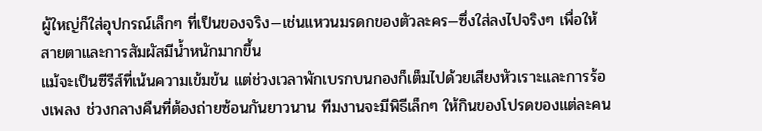ผู้ใหญ่ก็ใส่อุปกรณ์เล็กๆ ที่เป็นของจริง—เช่นแหวนมรดกของตัวละคร—ซึ่งใส่ลงไปจริงๆ เพื่อให้สายตาและการสัมผัสมีน้ำหนักมากขึ้น
แม้จะเป็นซีรีส์ที่เน้นความเข้มข้น แต่ช่วงเวลาพักเบรกบนกองก็เต็มไปด้วยเสียงหัวเราะและการร้องเพลง ช่วงกลางคืนที่ต้องถ่ายซ้อนกันยาวนาน ทีมงานจะมีพิธีเล็กๆ ให้กินของโปรดของแต่ละคน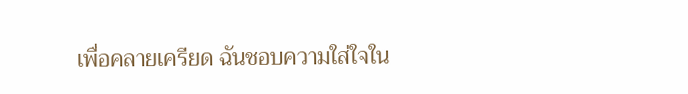เพื่อคลายเครียด ฉันชอบความใส่ใจใน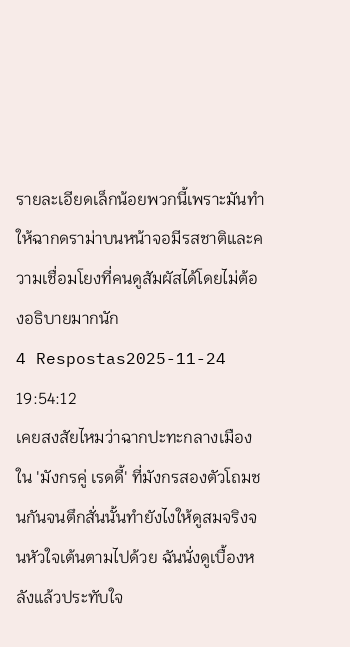รายละเอียดเล็กน้อยพวกนี้เพราะมันทำให้ฉากดราม่าบนหน้าจอมีรสชาติและความเชื่อมโยงที่คนดูสัมผัสได้โดยไม่ต้องอธิบายมากนัก
4 Respostas2025-11-24 19:54:12
เคยสงสัยไหมว่าฉากปะทะกลางเมืองใน 'มังกรคู่ เรดดี้' ที่มังกรสองตัวโถมชนกันจนตึกสั่นนั้นทำยังไงให้ดูสมจริงจนหัวใจเต้นตามไปด้วย ฉันนั่งดูเบื้องหลังแล้วประทับใจ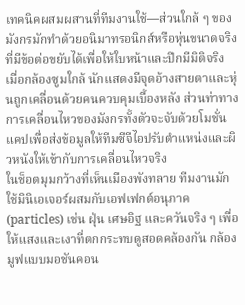เทคนิคผสมผสานที่ทีมงานใช้—ส่วนใกล้ ๆ ของมังกรมักทำด้วยอนิมาทรอนิกส์หรือหุ่นขนาดจริงที่มีข้อต่อขยับได้เพื่อให้ใบหน้าและปีกมีมิติจริง เมื่อกล้องซูมใกล้ นักแสดงมีจุดอ้างสายตาและหุ่นถูกเคลื่อนด้วยคนควบคุมเบื้องหลัง ส่วนท่าทางการเคลื่อนไหวของมังกรทั้งตัวจะจับด้วยโมชั่นแคปเพื่อส่งข้อมูลให้ทีมซีจีไอปรับตำแหน่งและผิวหนังให้เข้ากับการเคลื่อนไหวจริง
ในช็อตมุมกว้างที่เห็นเมืองพังทลาย ทีมงานมักใช้มินิเอเจอร์ผสมกับเอฟเฟกต์อนุภาค (particles) เช่น ฝุ่น เศษอิฐ และควันจริง ๆ เพื่อให้แสงและเงาที่ตกกระทบดูสอดคล้องกัน กล้องมูฟแบบมอชันคอน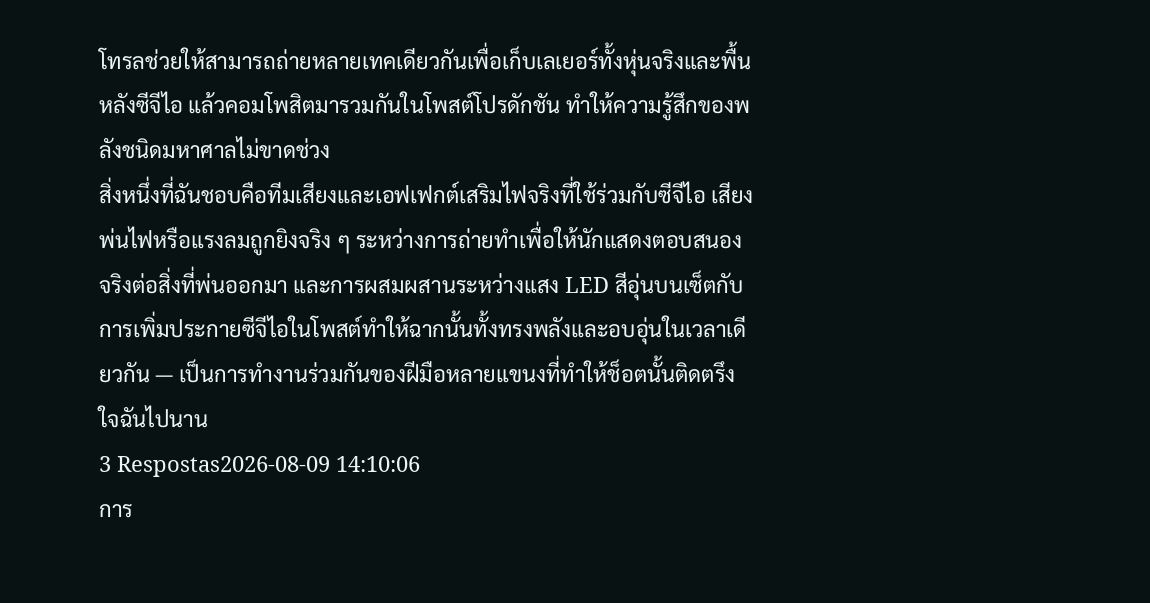โทรลช่วยให้สามารถถ่ายหลายเทคเดียวกันเพื่อเก็บเลเยอร์ทั้งหุ่นจริงและพื้นหลังซีจีไอ แล้วคอมโพสิตมารวมกันในโพสต์โปรดักชัน ทำให้ความรู้สึกของพลังชนิดมหาศาลไม่ขาดช่วง
สิ่งหนึ่งที่ฉันชอบคือทีมเสียงและเอฟเฟกต์เสริมไฟจริงที่ใช้ร่วมกับซีจีไอ เสียงพ่นไฟหรือแรงลมถูกยิงจริง ๆ ระหว่างการถ่ายทำเพื่อให้นักแสดงตอบสนองจริงต่อสิ่งที่พ่นออกมา และการผสมผสานระหว่างแสง LED สีอุ่นบนเซ็ตกับการเพิ่มประกายซีจีไอในโพสต์ทำให้ฉากนั้นทั้งทรงพลังและอบอุ่นในเวลาเดียวกัน — เป็นการทำงานร่วมกันของฝีมือหลายแขนงที่ทำให้ช็อตนั้นติดตรึงใจฉันไปนาน
3 Respostas2026-08-09 14:10:06
การ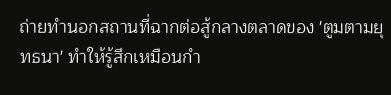ถ่ายทำนอกสถานที่ฉากต่อสู้กลางตลาดของ 'ตูมตามยุทธนา' ทำให้รู้สึกเหมือนกำ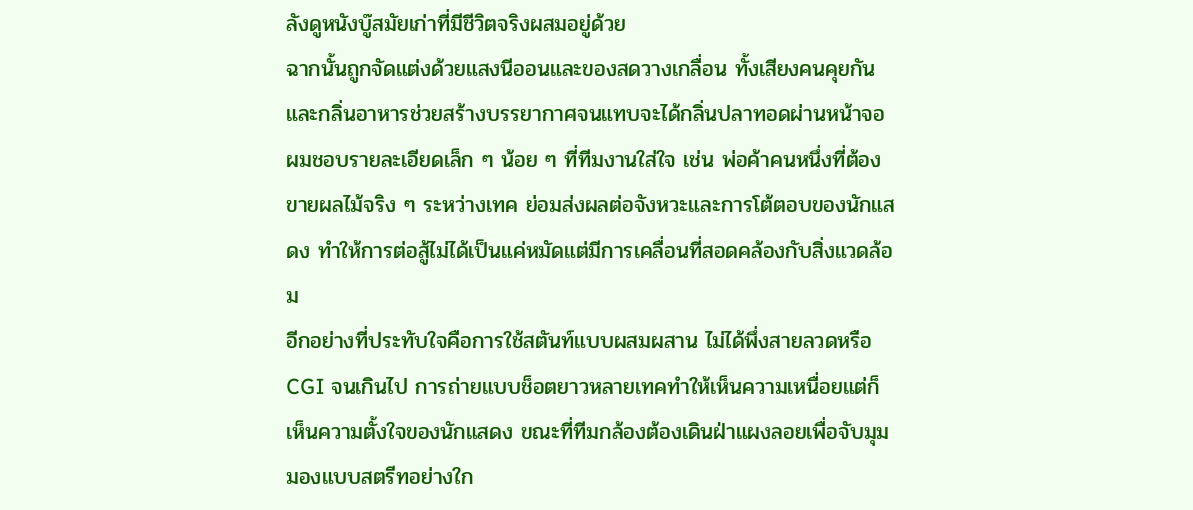ลังดูหนังบู๊สมัยเก่าที่มีชีวิตจริงผสมอยู่ด้วย
ฉากนั้นถูกจัดแต่งด้วยแสงนีออนและของสดวางเกลื่อน ทั้งเสียงคนคุยกันและกลิ่นอาหารช่วยสร้างบรรยากาศจนแทบจะได้กลิ่นปลาทอดผ่านหน้าจอ ผมชอบรายละเอียดเล็ก ๆ น้อย ๆ ที่ทีมงานใส่ใจ เช่น พ่อค้าคนหนึ่งที่ต้องขายผลไม้จริง ๆ ระหว่างเทค ย่อมส่งผลต่อจังหวะและการโต้ตอบของนักแสดง ทำให้การต่อสู้ไม่ได้เป็นแค่หมัดแต่มีการเคลื่อนที่สอดคล้องกับสิ่งแวดล้อม
อีกอย่างที่ประทับใจคือการใช้สตันท์แบบผสมผสาน ไม่ได้พึ่งสายลวดหรือ CGI จนเกินไป การถ่ายแบบช็อตยาวหลายเทคทำให้เห็นความเหนื่อยแต่ก็เห็นความตั้งใจของนักแสดง ขณะที่ทีมกล้องต้องเดินฝ่าแผงลอยเพื่อจับมุมมองแบบสตรีทอย่างใก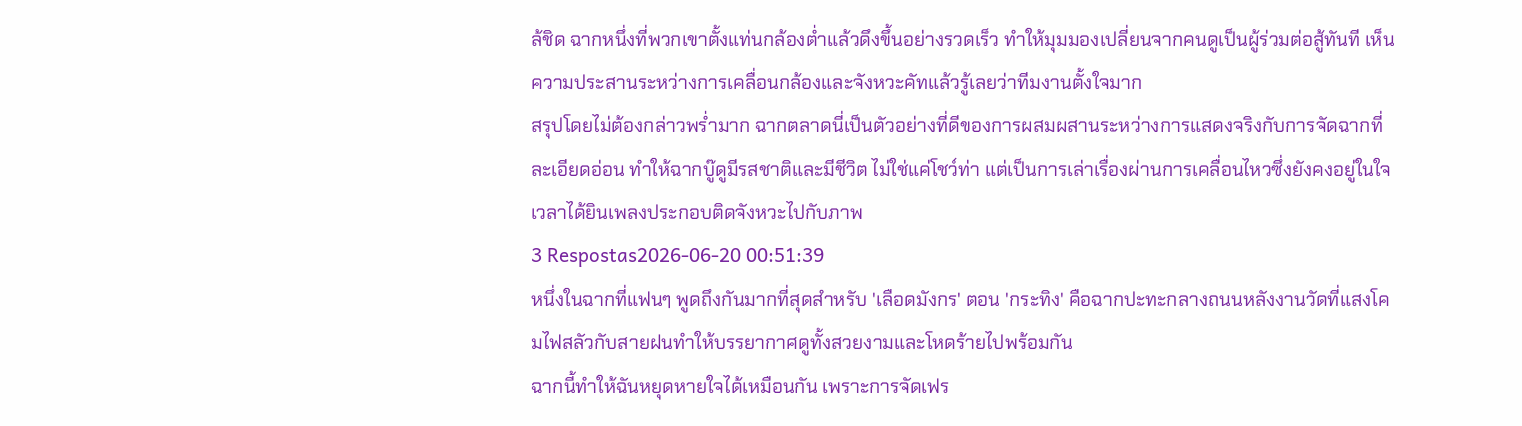ล้ชิด ฉากหนึ่งที่พวกเขาตั้งแท่นกล้องต่ำแล้วดึงขึ้นอย่างรวดเร็ว ทำให้มุมมองเปลี่ยนจากคนดูเป็นผู้ร่วมต่อสู้ทันที เห็นความประสานระหว่างการเคลื่อนกล้องและจังหวะคัทแล้วรู้เลยว่าทีมงานตั้งใจมาก
สรุปโดยไม่ต้องกล่าวพร่ำมาก ฉากตลาดนี่เป็นตัวอย่างที่ดีของการผสมผสานระหว่างการแสดงจริงกับการจัดฉากที่ละเอียดอ่อน ทำให้ฉากบู๊ดูมีรสชาติและมีชีวิต ไม่ใช่แค่โชว์ท่า แต่เป็นการเล่าเรื่องผ่านการเคลื่อนไหวซึ่งยังคงอยู่ในใจเวลาได้ยินเพลงประกอบติดจังหวะไปกับภาพ
3 Respostas2026-06-20 00:51:39
หนึ่งในฉากที่แฟนๆ พูดถึงกันมากที่สุดสำหรับ 'เลือดมังกร' ตอน 'กระทิง' คือฉากปะทะกลางถนนหลังงานวัดที่แสงโคมไฟสลัวกับสายฝนทำให้บรรยากาศดูทั้งสวยงามและโหดร้ายไปพร้อมกัน
ฉากนี้ทำให้ฉันหยุดหายใจได้เหมือนกัน เพราะการจัดเฟร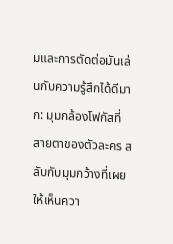มและการตัดต่อมันเล่นกับความรู้สึกได้ดีมาก: มุมกล้องโฟกัสที่สายตาของตัวละคร สลับกับมุมกว้างที่เผยให้เห็นควา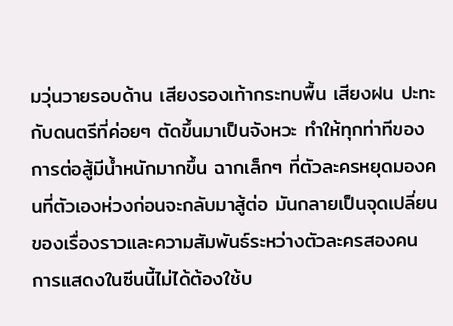มวุ่นวายรอบด้าน เสียงรองเท้ากระทบพื้น เสียงฝน ปะทะกับดนตรีที่ค่อยๆ ตัดขึ้นมาเป็นจังหวะ ทำให้ทุกท่าทีของการต่อสู้มีน้ำหนักมากขึ้น ฉากเล็กๆ ที่ตัวละครหยุดมองคนที่ตัวเองห่วงก่อนจะกลับมาสู้ต่อ มันกลายเป็นจุดเปลี่ยนของเรื่องราวและความสัมพันธ์ระหว่างตัวละครสองคน
การแสดงในซีนนี้ไม่ได้ต้องใช้บ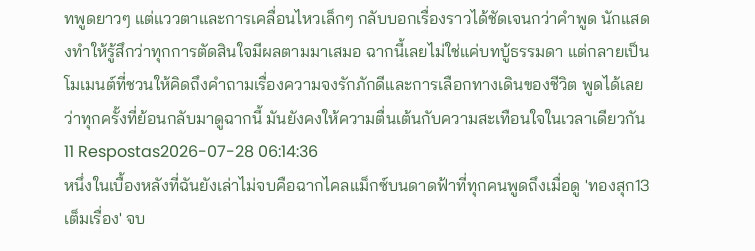ทพูดยาวๆ แต่แววตาและการเคลื่อนไหวเล็กๆ กลับบอกเรื่องราวได้ชัดเจนกว่าคำพูด นักแสดงทำให้รู้สึกว่าทุกการตัดสินใจมีผลตามมาเสมอ ฉากนี้เลยไม่ใช่แค่บทบู้ธรรมดา แต่กลายเป็นโมเมนต์ที่ชวนให้คิดถึงคำถามเรื่องความจงรักภักดีและการเลือกทางเดินของชีวิต พูดได้เลยว่าทุกครั้งที่ย้อนกลับมาดูฉากนี้ มันยังคงให้ความตื่นเต้นกับความสะเทือนใจในเวลาเดียวกัน
11 Respostas2026-07-28 06:14:36
หนึ่งในเบื้องหลังที่ฉันยังเล่าไม่จบคือฉากไคลแม็กซ์บนดาดฟ้าที่ทุกคนพูดถึงเมื่อดู 'ทองสุก13 เต็มเรื่อง' จบ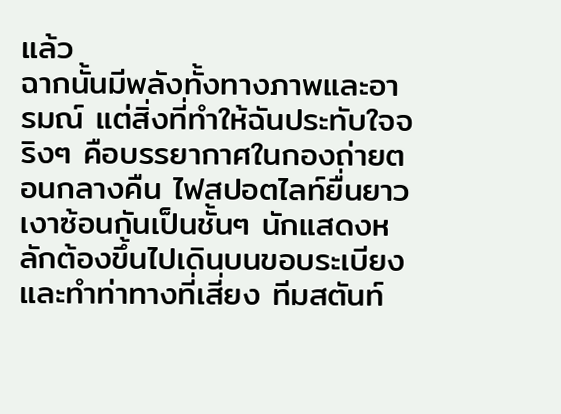แล้ว
ฉากนั้นมีพลังทั้งทางภาพและอารมณ์ แต่สิ่งที่ทำให้ฉันประทับใจจริงๆ คือบรรยากาศในกองถ่ายตอนกลางคืน ไฟสปอตไลท์ยื่นยาว เงาซ้อนกันเป็นชั้นๆ นักแสดงหลักต้องขึ้นไปเดินบนขอบระเบียงและทำท่าทางที่เสี่ยง ทีมสตันท์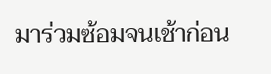มาร่วมซ้อมจนเช้าก่อน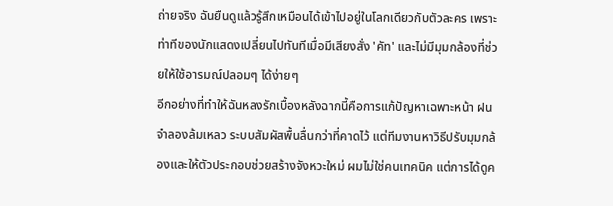ถ่ายจริง ฉันยืนดูแล้วรู้สึกเหมือนได้เข้าไปอยู่ในโลกเดียวกับตัวละคร เพราะท่าทีของนักแสดงเปลี่ยนไปทันทีเมื่อมีเสียงสั่ง 'คัท' และไม่มีมุมกล้องที่ช่วยให้ใช้อารมณ์ปลอมๆ ได้ง่ายๆ
อีกอย่างที่ทำให้ฉันหลงรักเบื้องหลังฉากนี้คือการแก้ปัญหาเฉพาะหน้า ฝนจำลองล้มเหลว ระบบสัมผัสพื้นลื่นกว่าที่คาดไว้ แต่ทีมงานหาวิธีปรับมุมกล้องและให้ตัวประกอบช่วยสร้างจังหวะใหม่ ผมไม่ใช่คนเทคนิค แต่การได้ดูค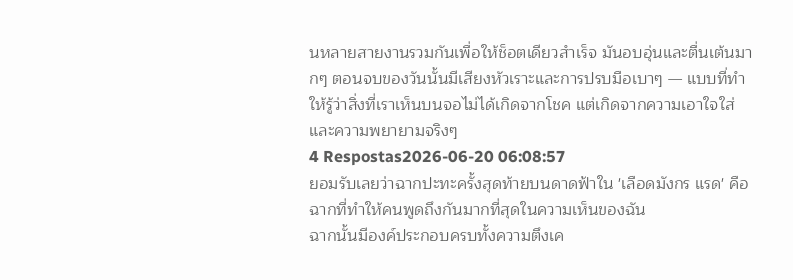นหลายสายงานรวมกันเพื่อให้ช็อตเดียวสำเร็จ มันอบอุ่นและตื่นเต้นมากๆ ตอนจบของวันนั้นมีเสียงหัวเราะและการปรบมือเบาๆ — แบบที่ทำให้รู้ว่าสิ่งที่เราเห็นบนจอไม่ได้เกิดจากโชค แต่เกิดจากความเอาใจใส่และความพยายามจริงๆ
4 Respostas2026-06-20 06:08:57
ยอมรับเลยว่าฉากปะทะครั้งสุดท้ายบนดาดฟ้าใน 'เลือดมังกร แรด' คือฉากที่ทำให้คนพูดถึงกันมากที่สุดในความเห็นของฉัน
ฉากนั้นมีองค์ประกอบครบทั้งความตึงเค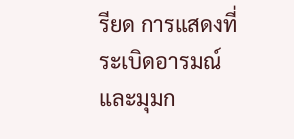รียด การแสดงที่ระเบิดอารมณ์ และมุมก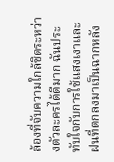ล้องที่จับความใกล้ชิดระหว่างตัวละครได้ดีมาก ฉันประทับใจกับการใช้แสงเงาและฝนที่ตกลงมาเป็นฉากหลัง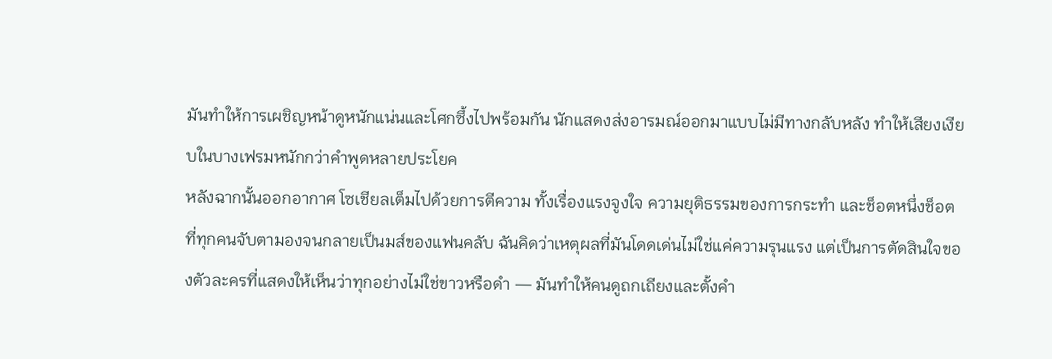มันทำให้การเผชิญหน้าดูหนักแน่นและโศกซึ้งไปพร้อมกัน นักแสดงส่งอารมณ์ออกมาแบบไม่มีทางกลับหลัง ทำให้เสียงเงียบในบางเฟรมหนักกว่าคำพูดหลายประโยค
หลังฉากนั้นออกอากาศ โซเชียลเต็มไปด้วยการตีความ ทั้งเรื่องแรงจูงใจ ความยุติธรรมของการกระทำ และช็อตหนึ่งช็อตที่ทุกคนจับตามองจนกลายเป็นมส์ของแฟนคลับ ฉันคิดว่าเหตุผลที่มันโดดเด่นไม่ใช่แค่ความรุนแรง แต่เป็นการตัดสินใจของตัวละครที่แสดงให้เห็นว่าทุกอย่างไม่ใช่ขาวหรือดำ — มันทำให้คนดูถกเถียงและตั้งคำ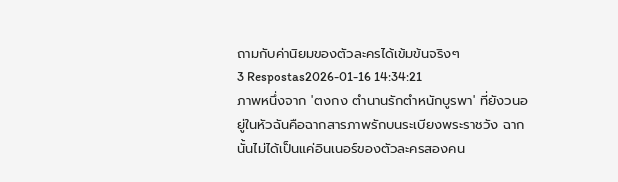ถามกับค่านิยมของตัวละครได้เข้มข้นจริงๆ
3 Respostas2026-01-16 14:34:21
ภาพหนึ่งจาก 'ตงกง ตำนานรักตำหนักบูรพา' ที่ยังวนอยู่ในหัวฉันคือฉากสารภาพรักบนระเบียงพระราชวัง ฉากนั้นไม่ได้เป็นแค่อินเนอร์ของตัวละครสองคน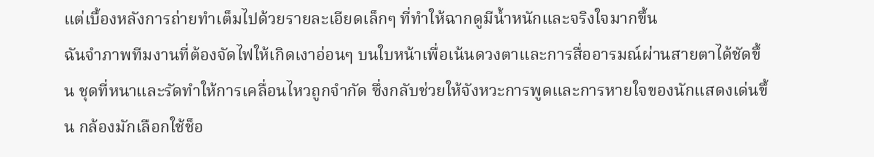แต่เบื้องหลังการถ่ายทำเต็มไปด้วยรายละเอียดเล็กๆ ที่ทำให้ฉากดูมีน้ำหนักและจริงใจมากขึ้น
ฉันจำภาพทีมงานที่ต้องจัดไฟให้เกิดเงาอ่อนๆ บนใบหน้าเพื่อเน้นดวงตาและการสื่ออารมณ์ผ่านสายตาได้ชัดขึ้น ชุดที่หนาและรัดทำให้การเคลื่อนไหวถูกจำกัด ซึ่งกลับช่วยให้จังหวะการพูดและการหายใจของนักแสดงเด่นขึ้น กล้องมักเลือกใช้ช็อ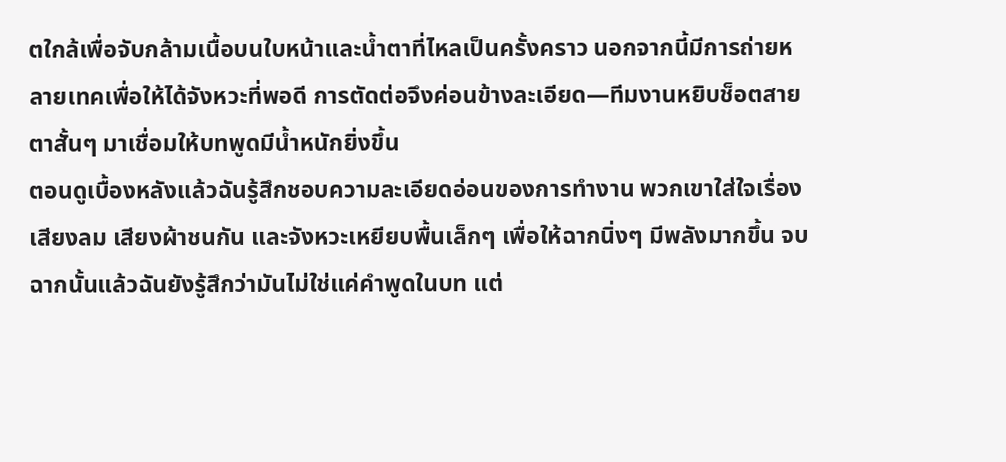ตใกล้เพื่อจับกล้ามเนื้อบนใบหน้าและน้ำตาที่ไหลเป็นครั้งคราว นอกจากนี้มีการถ่ายหลายเทคเพื่อให้ได้จังหวะที่พอดี การตัดต่อจึงค่อนข้างละเอียด—ทีมงานหยิบช็อตสายตาสั้นๆ มาเชื่อมให้บทพูดมีน้ำหนักยิ่งขึ้น
ตอนดูเบื้องหลังแล้วฉันรู้สึกชอบความละเอียดอ่อนของการทำงาน พวกเขาใส่ใจเรื่องเสียงลม เสียงผ้าชนกัน และจังหวะเหยียบพื้นเล็กๆ เพื่อให้ฉากนิ่งๆ มีพลังมากขึ้น จบฉากนั้นแล้วฉันยังรู้สึกว่ามันไม่ใช่แค่คำพูดในบท แต่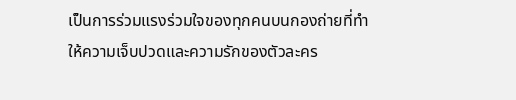เป็นการร่วมแรงร่วมใจของทุกคนบนกองถ่ายที่ทำให้ความเจ็บปวดและความรักของตัวละคร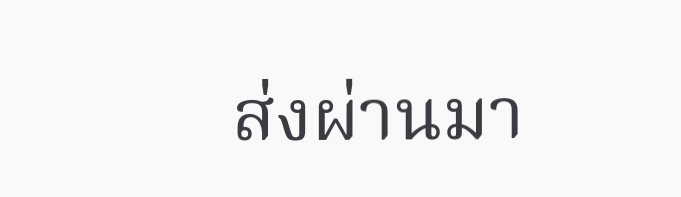ส่งผ่านมา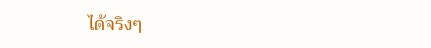ได้จริงๆ